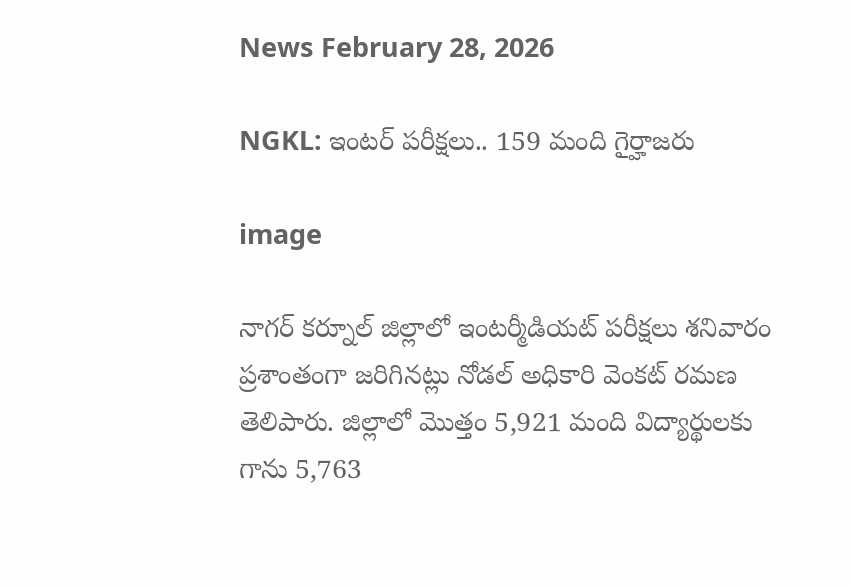News February 28, 2026

NGKL: ఇంటర్ పరీక్షలు.. 159 మంది గైర్హాజరు

image

నాగర్ కర్నూల్ జిల్లాలో ఇంటర్మీడియట్ పరీక్షలు శనివారం ప్రశాంతంగా జరిగినట్లు నోడల్ అధికారి వెంకట్ రమణ తెలిపారు. జిల్లాలో మొత్తం 5,921 మంది విద్యార్థులకు గాను 5,763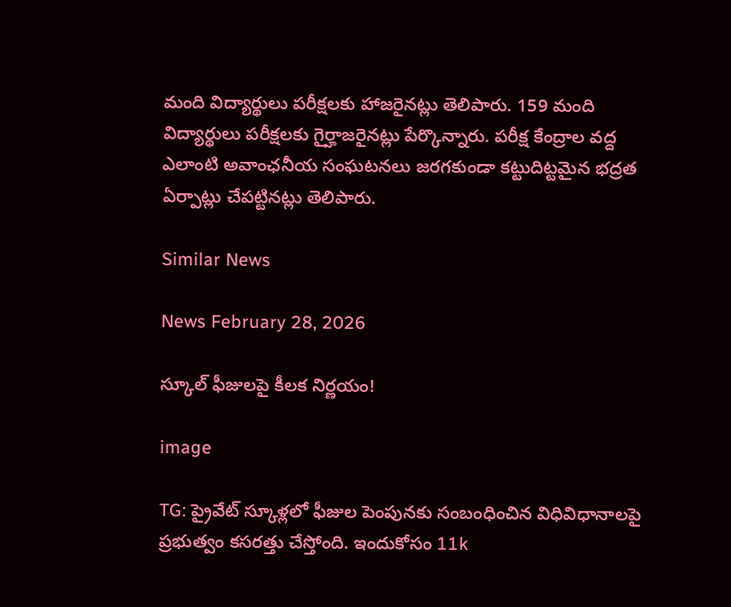మంది విద్యార్థులు పరీక్షలకు హాజరైనట్లు తెలిపారు. 159 మంది విద్యార్థులు పరీక్షలకు గైర్హాజరైనట్లు పేర్కొన్నారు. పరీక్ష కేంద్రాల వద్ద ఎలాంటి అవాంఛనీయ సంఘటనలు జరగకుండా కట్టుదిట్టమైన భద్రత ఏర్పాట్లు చేపట్టినట్లు తెలిపారు.

Similar News

News February 28, 2026

స్కూల్ ఫీజులపై కీలక నిర్ణయం!

image

TG: ప్రైవేట్ స్కూళ్లలో ఫీజుల పెంపునకు సంబంధించిన విధివిధానాలపై ప్రభుత్వం కసరత్తు చేస్తోంది. ఇందుకోసం 11k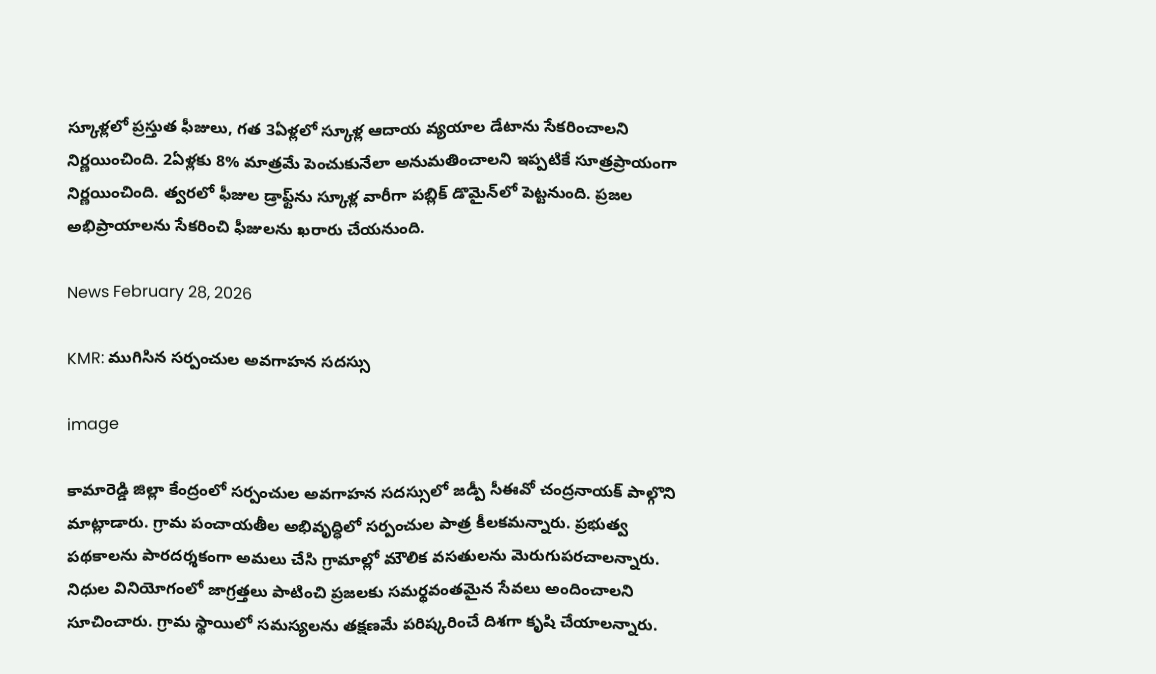స్కూళ్లలో ప్రస్తుత ఫీజులు, గత 3ఏళ్లలో స్కూళ్ల ఆదాయ వ్యయాల డేటాను సేకరించాలని నిర్ణయించింది. 2ఏళ్లకు 8% మాత్రమే పెంచుకునేలా అనుమతించాలని ఇప్పటికే సూత్రప్రాయంగా నిర్ణయించింది. త్వరలో ఫీజుల డ్రాఫ్ట్‌ను స్కూళ్ల వారీగా పబ్లిక్ డొమైన్‌లో పెట్టనుంది. ప్రజల అభిప్రాయాలను సేకరించి ఫీజులను ఖరారు చేయనుంది.

News February 28, 2026

KMR: ముగిసిన సర్పంచుల అవగాహన సదస్సు

image

కామారెడ్డి జిల్లా కేంద్రంలో సర్పంచుల అవగాహన సదస్సులో జడ్పీ సీఈవో చంద్రనాయక్ పాల్గొని మాట్లాడారు. గ్రామ పంచాయతీల అభివృద్ధిలో సర్పంచుల పాత్ర కీలకమన్నారు. ప్రభుత్వ పథకాలను పారదర్శకంగా అమలు చేసి గ్రామాల్లో మౌలిక వసతులను మెరుగుపరచాలన్నారు. నిధుల వినియోగంలో జాగ్రత్తలు పాటించి ప్రజలకు సమర్థవంతమైన సేవలు అందించాలని సూచించారు. గ్రామ స్థాయిలో సమస్యలను తక్షణమే పరిష్కరించే దిశగా కృషి చేయాలన్నారు.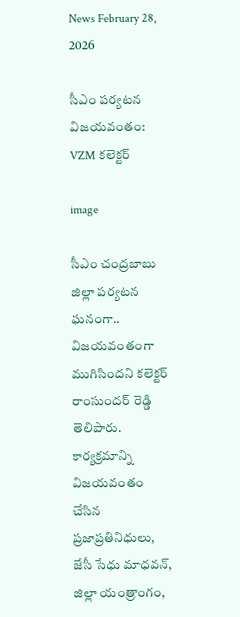News February 28, 2026

సీఎం పర్యటన విజయవంతం: VZM కలెక్టర్

image

సీఎం చంద్రబాబు జిల్లా పర్యటన ఘనంగా.. విజయవంతంగా ముగిసిందని కలెక్టర్ రాంసుందర్ రెడ్డి తెలిపారు. కార్యక్రమాన్ని విజయవంతం చేసిన ప్రజాప్రతినిధులు, జేసీ సేధు మాధవన్, జిల్లా యంత్రాంగం,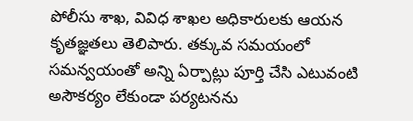పోలీసు శాఖ, వివిధ శాఖల అధికారులకు ఆయన కృతజ్ఞతలు తెలిపారు. తక్కువ సమయంలో సమన్వయంతో అన్ని ఏర్పాట్లు పూర్తి చేసి ఎటువంటి అసౌకర్యం లేకుండా పర్యటనను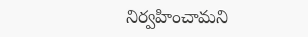నిర్వహించామని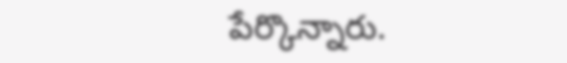పేర్కొన్నారు.